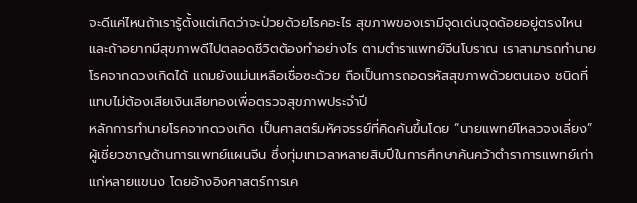จะดีแค่ไหนถ้าเรารู้ตั้งแต่เกิดว่าจะป่วยด้วยโรคอะไร สุขภาพของเรามีจุดเด่นจุดด้อยอยู่ตรงไหน และถ้าอยากมีสุขภาพดีไปตลอดชีวิตต้องทำอย่างไร ตามตำราแพทย์จีนโบราณ เราสามารถทำนายโรคจากดวงเกิดได้ แถมยังแม่นเหลือเชื่อซะด้วย ถือเป็นการถอดรหัสสุขภาพด้วยตนเอง ชนิดที่แทบไม่ต้องเสียเงินเสียทองเพื่อตรวจสุขภาพประจำปี
หลักการทำนายโรคจากดวงเกิด เป็นศาสตร์มหัศจรรย์ที่คิดค้นขึ้นโดย “นายแพทย์โหลวจงเลี่ยง” ผู้เชี่ยวชาญด้านการแพทย์แผนจีน ซึ่งทุ่มเทเวลาหลายสิบปีในการศึกษาค้นคว้าตำราการแพทย์เก่าแก่หลายแขนง โดยอ้างอิงศาสตร์การเค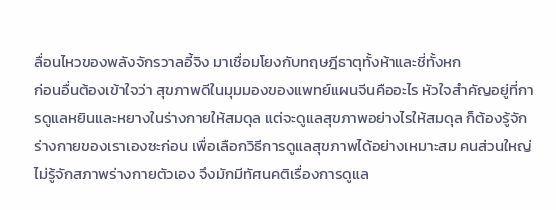ลื่อนไหวของพลังจักรวาลอี้จิง มาเชื่อมโยงกับทฤษฎีธาตุทั้งห้าและชี่ทั้งหก
ก่อนอื่นต้องเข้าใจว่า สุขภาพดีในมุมมองของแพทย์แผนจีนคืออะไร หัวใจสำคัญอยู่ที่การดูแลหยินและหยางในร่างกายให้สมดุล แต่จะดูแลสุขภาพอย่างไรให้สมดุล ก็ต้องรู้จักร่างกายของเราเองซะก่อน เพื่อเลือกวิธีการดูแลสุขภาพได้อย่างเหมาะสม คนส่วนใหญ่ไม่รู้จักสภาพร่างกายตัวเอง จึงมักมีทัศนคติเรื่องการดูแล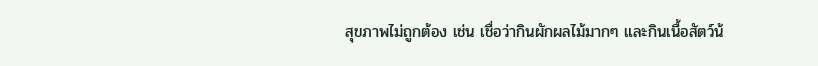สุขภาพไม่ถูกต้อง เช่น เชื่อว่ากินผักผลไม้มากๆ และกินเนื้อสัตว์น้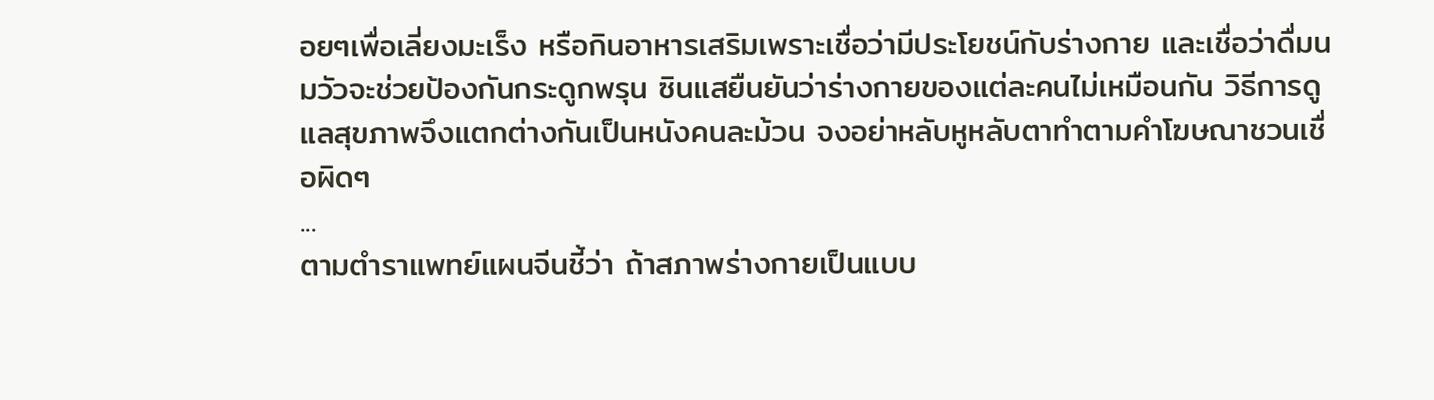อยๆเพื่อเลี่ยงมะเร็ง หรือกินอาหารเสริมเพราะเชื่อว่ามีประโยชน์กับร่างกาย และเชื่อว่าดื่มนมวัวจะช่วยป้องกันกระดูกพรุน ซินแสยืนยันว่าร่างกายของแต่ละคนไม่เหมือนกัน วิธีการดูแลสุขภาพจึงแตกต่างกันเป็นหนังคนละม้วน จงอย่าหลับหูหลับตาทำตามคำโฆษณาชวนเชื่อผิดๆ
...
ตามตำราแพทย์แผนจีนชี้ว่า ถ้าสภาพร่างกายเป็นแบบ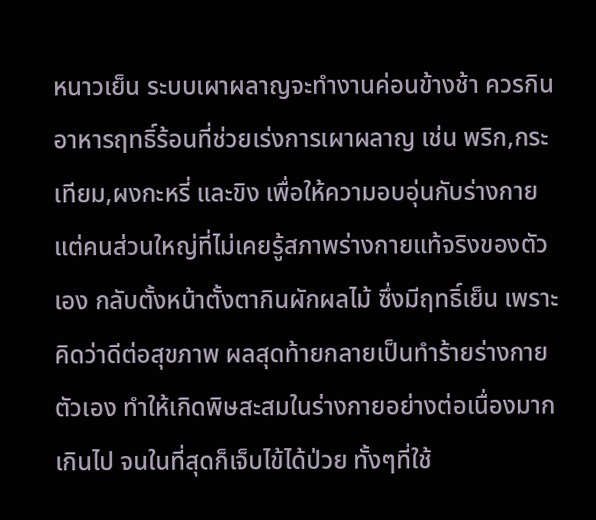หนาวเย็น ระบบเผาผลาญจะทำงานค่อนข้างช้า ควรกินอาหารฤทธิ์ร้อนที่ช่วยเร่งการเผาผลาญ เช่น พริก,กระเทียม,ผงกะหรี่ และขิง เพื่อให้ความอบอุ่นกับร่างกาย แต่คนส่วนใหญ่ที่ไม่เคยรู้สภาพร่างกายแท้จริงของตัวเอง กลับตั้งหน้าตั้งตากินผักผลไม้ ซึ่งมีฤทธิ์เย็น เพราะคิดว่าดีต่อสุขภาพ ผลสุดท้ายกลายเป็นทำร้ายร่างกายตัวเอง ทำให้เกิดพิษสะสมในร่างกายอย่างต่อเนื่องมากเกินไป จนในที่สุดก็เจ็บไข้ได้ป่วย ทั้งๆที่ใช้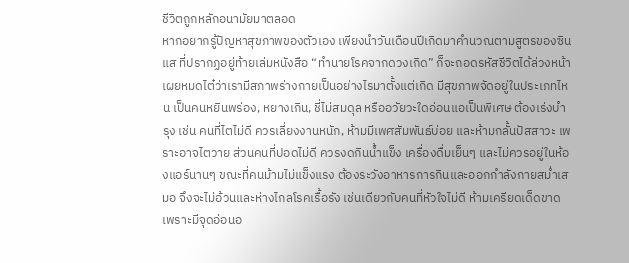ชีวิตถูกหลักอนามัยมาตลอด
หากอยากรู้ปัญหาสุขภาพของตัวเอง เพียงนำวันเดือนปีเกิดมาคำนวณตามสูตรของซินแส ที่ปรากฏอยู่ท้ายเล่มหนังสือ “ทำนายโรคจากดวงเกิด” ก็จะถอดรหัสชีวิตได้ล่วงหน้าเผยหมดไต๋ว่าเรามีสภาพร่างกายเป็นอย่างไรมาตั้งแต่เกิด มีสุขภาพจัดอยู่ในประเภทไหน เป็นคนหยินพร่อง, หยางเกิน, ชี่ไม่สมดุล หรืออวัยวะใดอ่อนแอเป็นพิเศษ ต้องเร่งบำรุง เช่น คนที่ไตไม่ดี ควรเลี่ยงงานหนัก, ห้ามมีเพศสัมพันธ์บ่อย และห้ามกลั้นปัสสาวะ เพราะอาจไตวาย ส่วนคนที่ปอดไม่ดี ควรงดกินน้ำแข็ง เครื่องดื่มเย็นๆ และไม่ควรอยู่ในห้องแอร์นานๆ ขณะที่คนม้ามไม่แข็งแรง ต้องระวังอาหารการกินและออกกำลังกายสม่ำเสมอ จึงจะไม่อ้วนและห่างไกลโรคเรื้อรัง เช่นเดียวกับคนที่หัวใจไม่ดี ห้ามเครียดเด็ดขาด เพราะมีจุดอ่อนอ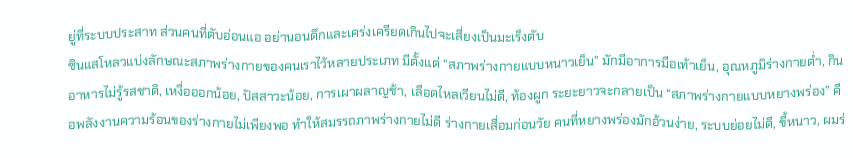ยู่ที่ระบบประสาท ส่วนคนที่ตับอ่อนแอ อย่านอนดึกและเคร่งเครียดเกินไปจะเสี่ยงเป็นมะเร็งตับ
ซินแสโหลวแบ่งลักษณะสภาพร่างกายของคนเราไว้หลายประเภท มีตั้งแต่ “สภาพร่างกายแบบหนาวเย็น” มักมีอาการมือเท้าเย็น, อุณหภูมิร่างกายต่ำ, กินอาหารไม่รู้รสชาติ, เหงื่อออกน้อย, ปัสสาวะน้อย, การเผาผลาญช้า, เลือดไหลเวียนไม่ดี, ท้องผูก ระยะยาวจะกลายเป็น “สภาพร่างกายแบบหยางพร่อง” คือพลังงานความร้อนของร่างกายไม่เพียงพอ ทำให้สมรรถภาพร่างกายไม่ดี ร่างกายเสื่อมก่อนวัย คนที่หยางพร่องมักอ้วนง่าย, ระบบย่อยไม่ดี, ขี้หนาว, ผมร่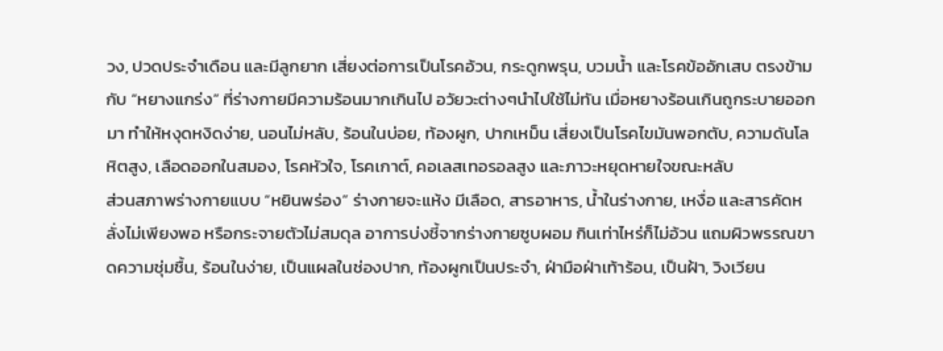วง, ปวดประจำเดือน และมีลูกยาก เสี่ยงต่อการเป็นโรคอ้วน, กระดูกพรุน, บวมน้ำ และโรคข้ออักเสบ ตรงข้ามกับ “หยางแกร่ง” ที่ร่างกายมีความร้อนมากเกินไป อวัยวะต่างๆนำไปใช้ไม่ทัน เมื่อหยางร้อนเกินถูกระบายออกมา ทำให้หงุดหงิดง่าย, นอนไม่หลับ, ร้อนในบ่อย, ท้องผูก, ปากเหม็น เสี่ยงเป็นโรคไขมันพอกตับ, ความดันโลหิตสูง, เลือดออกในสมอง, โรคหัวใจ, โรคเกาต์, คอเลสเทอรอลสูง และภาวะหยุดหายใจขณะหลับ
ส่วนสภาพร่างกายแบบ “หยินพร่อง” ร่างกายจะแห้ง มีเลือด, สารอาหาร, น้ำในร่างกาย, เหงื่อ และสารคัดหลั่งไม่เพียงพอ หรือกระจายตัวไม่สมดุล อาการบ่งชี้จากร่างกายซูบผอม กินเท่าไหร่ก็ไม่อ้วน แถมผิวพรรณขาดความชุ่มชื้น, ร้อนในง่าย, เป็นแผลในช่องปาก, ท้องผูกเป็นประจำ, ฝ่ามือฝ่าเท้าร้อน, เป็นฝ้า, วิงเวียน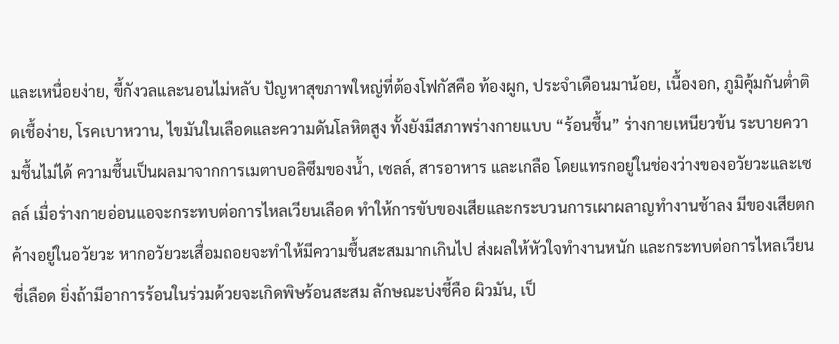และเหนื่อยง่าย, ขี้กังวลและนอนไม่หลับ ปัญหาสุขภาพใหญ่ที่ต้องโฟกัสคือ ท้องผูก, ประจำเดือนมาน้อย, เนื้องอก, ภูมิคุ้มกันต่ำติดเชื้อง่าย, โรคเบาหวาน, ไขมันในเลือดและความดันโลหิตสูง ทั้งยังมีสภาพร่างกายแบบ “ร้อนชื้น” ร่างกายเหนียวข้น ระบายความชื้นไม่ได้ ความชื้นเป็นผลมาจากการเมตาบอลิซึมของน้ำ, เซลล์, สารอาหาร และเกลือ โดยแทรกอยู่ในช่องว่างของอวัยวะและเซลล์ เมื่อร่างกายอ่อนแอจะกระทบต่อการไหลเวียนเลือด ทำให้การขับของเสียและกระบวนการเผาผลาญทำงานช้าลง มีของเสียตกค้างอยู่ในอวัยวะ หากอวัยวะเสื่อมถอยจะทำให้มีความชื้นสะสมมากเกินไป ส่งผลให้หัวใจทำงานหนัก และกระทบต่อการไหลเวียนชี่เลือด ยิ่งถ้ามีอาการร้อนในร่วมด้วยจะเกิดพิษร้อนสะสม ลักษณะบ่งชี้คือ ผิวมัน, เป็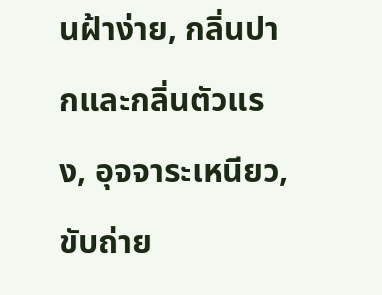นฝ้าง่าย, กลิ่นปากและกลิ่นตัวแรง, อุจจาระเหนียว, ขับถ่าย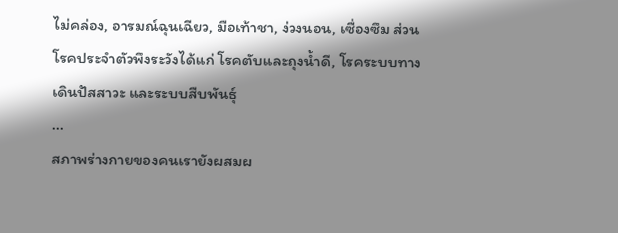ไม่คล่อง, อารมณ์ฉุนเฉียว, มือเท้าชา, ง่วงนอน, เซื่องซึม ส่วนโรคประจำตัวพึงระวังได้แก่ โรคตับและถุงน้ำดี, โรคระบบทางเดินปัสสาวะ และระบบสืบพันธุ์
...
สภาพร่างกายของคนเรายังผสมผ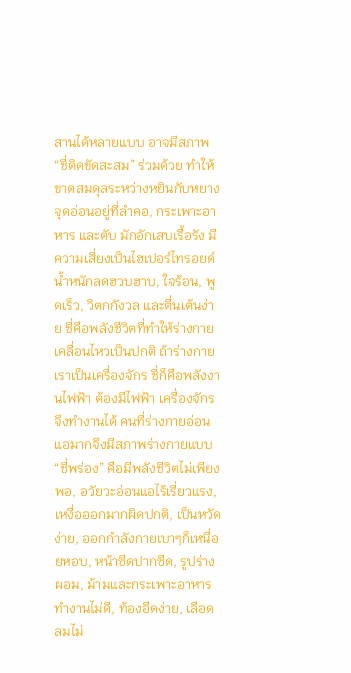สานได้หลายแบบ อาจมีสภาพ “ชี่ติดขัดสะสม” ร่วมด้วย ทำให้ขาดสมดุลระหว่างหยินกับหยาง จุดอ่อนอยู่ที่ลำคอ, กระเพาะอาหาร และตับ มักอักเสบเรื้อรัง มีความเสี่ยงเป็นไฮเปอร์ไทรอยด์ น้ำหนักลดฮวบฮาบ, ใจร้อน, พูดเร็ว, วิตกกังวล และตื่นเต้นง่าย ชี่คือพลังชีวิตที่ทำให้ร่างกายเคลื่อนไหวเป็นปกติ ถ้าร่างกายเราเป็นเครื่องจักร ชี่ก็คือพลังงานไฟฟ้า ต้องมีไฟฟ้า เครื่องจักรจึงทำงานได้ คนที่ร่างกายอ่อนแอมากจึงมีสภาพร่างกายแบบ “ชี่พร่อง” คือมีพลังชีวิตไม่เพียงพอ, อวัยวะอ่อนแอไร้เรี่ยวแรง, เหงื่อออกมากผิดปกติ, เป็นหวัดง่าย, ออกกำลังกายเบาๆก็เหนื่อยหอบ, หน้าซีดปากซีด, รูปร่างผอม, ม้ามและกระเพาะอาหารทำงานไม่ดี, ท้องอืดง่าย, เลือดลมไม่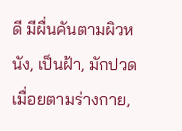ดี มีผื่นคันตามผิวหนัง, เป็นฝ้า, มักปวดเมื่อยตามร่างกาย,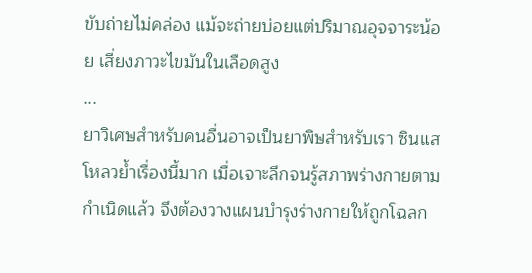ขับถ่ายไม่คล่อง แม้จะถ่ายบ่อยแต่ปริมาณอุจจาระน้อย เสี่ยงภาวะไขมันในเลือดสูง
...
ยาวิเศษสำหรับคนอื่นอาจเป็นยาพิษสำหรับเรา ซินแสโหลวย้ำเรื่องนี้มาก เมื่อเจาะลึกจนรู้สภาพร่างกายตามกำเนิดแล้ว จึงต้องวางแผนบำรุงร่างกายให้ถูกโฉลก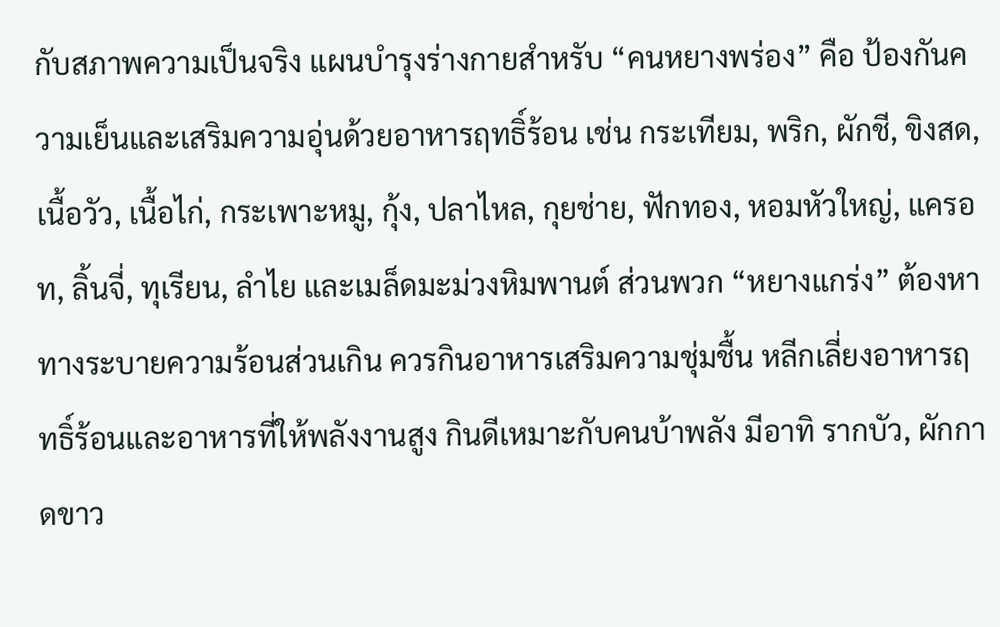กับสภาพความเป็นจริง แผนบำรุงร่างกายสำหรับ “คนหยางพร่อง” คือ ป้องกันความเย็นและเสริมความอุ่นด้วยอาหารฤทธิ์ร้อน เช่น กระเทียม, พริก, ผักชี, ขิงสด, เนื้อวัว, เนื้อไก่, กระเพาะหมู, กุ้ง, ปลาไหล, กุยช่าย, ฟักทอง, หอมหัวใหญ่, แครอท, ลิ้นจี่, ทุเรียน, ลำไย และเมล็ดมะม่วงหิมพานต์ ส่วนพวก “หยางแกร่ง” ต้องหาทางระบายความร้อนส่วนเกิน ควรกินอาหารเสริมความชุ่มชื้น หลีกเลี่ยงอาหารฤทธิ์ร้อนและอาหารที่ให้พลังงานสูง กินดีเหมาะกับคนบ้าพลัง มีอาทิ รากบัว, ผักกาดขาว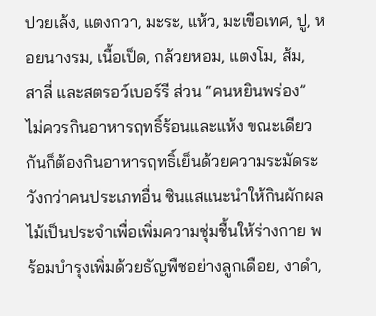ปวยเล้ง, แตงกวา, มะระ, แห้ว, มะเขือเทศ, ปู, หอยนางรม, เนื้อเป็ด, กล้วยหอม, แตงโม, ส้ม, สาลี่ และสตรอว์เบอร์รี ส่วน “คนหยินพร่อง” ไม่ควรกินอาหารฤทธิ์ร้อนและแห้ง ขณะเดียวกันก็ต้องกินอาหารฤทธิ์เย็นด้วยความระมัดระวังกว่าคนประเภทอื่น ซินแสแนะนำให้กินผักผลไม้เป็นประจำเพื่อเพิ่มความชุ่มชื้นให้ร่างกาย พร้อมบำรุงเพิ่มด้วยธัญพืชอย่างลูกเดือย, งาดำ,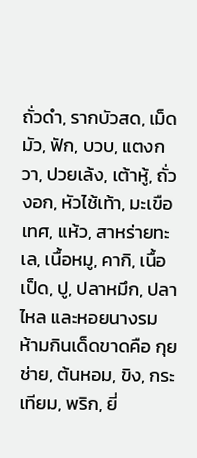ถั่วดำ, รากบัวสด, เม็ดมัว, ฟัก, บวบ, แตงกวา, ปวยเล้ง, เต้าหู้, ถั่วงอก, หัวไช้เท้า, มะเขือเทศ, แห้ว, สาหร่ายทะเล, เนื้อหมู, คากิ, เนื้อเป็ด, ปู, ปลาหมึก, ปลาไหล และหอยนางรม ห้ามกินเด็ดขาดคือ กุยช่าย, ต้นหอม, ขิง, กระเทียม, พริก, ยี่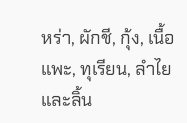หร่า, ผักชี, กุ้ง, เนื้อแพะ, ทุเรียน, ลำไย และลิ้น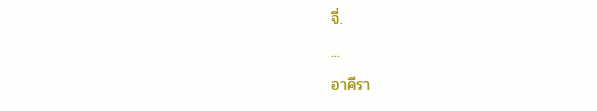จี่.
...
อาคีรา